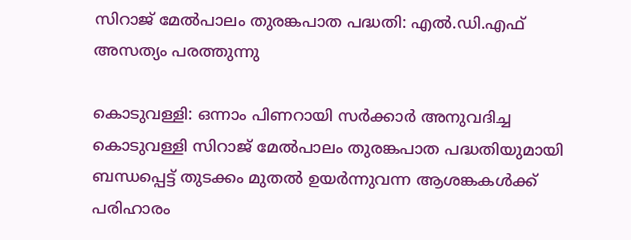സിറാജ് മേൽപാലം തുരങ്കപാത പദ്ധതി: എൽ.ഡി.എഫ് അസത്യം പരത്തുന്നു

കൊടുവള്ളി: ഒന്നാം പിണറായി സർക്കാർ അനുവദിച്ച കൊടുവള്ളി സിറാജ് മേൽപാലം തുരങ്കപാത പദ്ധതിയുമായി ബന്ധപ്പെട്ട് തുടക്കം മുതൽ ഉയർന്നുവന്ന ആശങ്കകൾക്ക് പരിഹാരം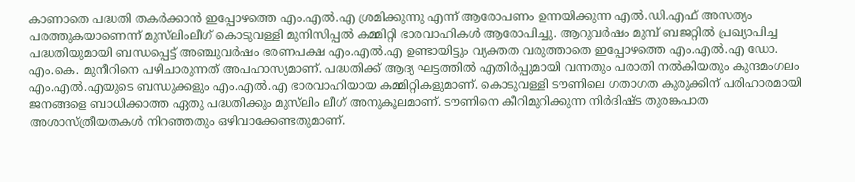കാണാതെ പദ്ധതി തകർക്കാൻ ഇപ്പോഴത്തെ എം.എൽ.എ ശ്രമിക്കുന്നു എന്ന് ആരോപണം ഉന്നയിക്കുന്ന എൽ.ഡി.എഫ് അസത്യം പരത്തുകയാണെന്ന് മുസ്‌ലിംലീഗ് കൊടുവള്ളി മുനിസിപ്പൽ കമ്മിറ്റി ഭാരവാഹികൾ ആരോപിച്ചു. ആറുവർഷം മുമ്പ് ബജറ്റിൽ പ്രഖ്യാപിച്ച പദ്ധതിയുമായി ബന്ധപ്പെട്ട് അഞ്ചുവർഷം ഭരണപക്ഷ എം.എൽ.എ ഉണ്ടായിട്ടും വ്യക്തത വരുത്താതെ ഇപ്പോഴത്തെ എം.എൽ.എ ഡോ. എം.കെ. മുനീറിനെ പഴിചാരുന്നത് അപഹാസ്യമാണ്. പദ്ധതിക്ക് ആദ്യ ഘട്ടത്തിൽ എതിർപ്പുമായി വന്നതും പരാതി നൽകിയതും കുന്ദമംഗലം എം.എൽ.എയുടെ ബന്ധുക്കളും എം.എൽ.എ ഭാരവാഹിയായ കമ്മിറ്റികളുമാണ്. കൊടുവള്ളി ടൗണിലെ ഗതാഗത കുരുക്കിന് പരിഹാരമായി ജനങ്ങളെ ബാധിക്കാത്ത ഏതു പദ്ധതിക്കും മുസ്‌ലിം ലീഗ് അനുകൂലമാണ്. ടൗണിനെ കീറിമുറിക്കുന്ന നിർദിഷ്ട തുരങ്കപാത അശാസ്ത്രീയതകൾ നിറഞ്ഞതും ഒഴിവാക്കേണ്ടതുമാണ്.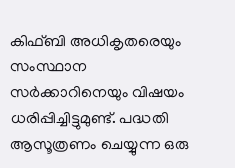കിഫ്‌ബി അധികൃതരെയും സംസ്ഥാന സർക്കാറിനെയും വിഷയം ധരിപ്പിച്ചിട്ടുമുണ്ട്. പദ്ധതി ആസൂത്രണം ചെയ്യുന്ന ഒരു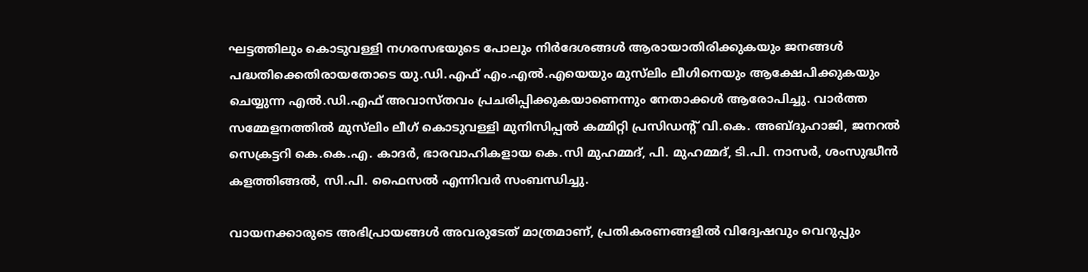ഘട്ടത്തിലും കൊടുവള്ളി നഗരസഭയുടെ പോലും നിർദേശങ്ങൾ ആരായാതിരിക്കുകയും ജനങ്ങൾ പദ്ധതിക്കെതിരായതോടെ യു.ഡി.എഫ് എം.എൽ.എയെയും മുസ്‌ലിം ലീഗിനെയും ആക്ഷേപിക്കുകയും ചെയ്യുന്ന എൽ.ഡി.എഫ് അവാസ്തവം പ്രചരിപ്പിക്കുകയാണെന്നും നേതാക്കൾ ആരോപിച്ചു. വാർത്ത സമ്മേളനത്തിൽ മുസ്‌ലിം ലീഗ് കൊടുവള്ളി മുനിസിപ്പൽ കമ്മിറ്റി പ്രസിഡന്റ്‌ വി.കെ. അബ്ദുഹാജി, ജനറൽ സെക്രട്ടറി കെ.കെ.എ. കാദർ, ഭാരവാഹികളായ കെ.സി മുഹമ്മദ്‌, പി. മുഹമ്മദ്‌, ടി.പി. നാസർ, ശംസുദ്ധീൻ കളത്തിങ്ങൽ, സി.പി. ഫൈസൽ എന്നിവർ സംബന്ധിച്ചു.

വായനക്കാരുടെ അഭിപ്രായങ്ങള്‍ അവരുടേത് മാത്രമാണ്, പ്രതികരണങ്ങളിൽ വിദ്വേഷവും വെറുപ്പും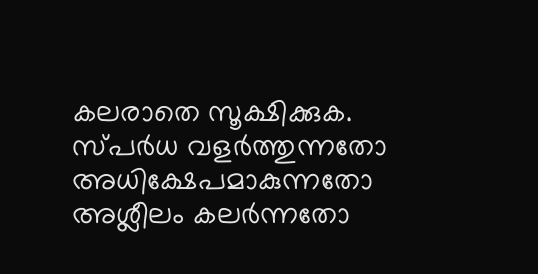കലരാതെ സൂക്ഷിക്കുക. സ്പർധ വളർത്തുന്നതോ അധിക്ഷേപമാകുന്നതോ അശ്ലീലം കലർന്നതോ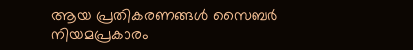ആയ പ്രതികരണങ്ങൾ സൈബർ നിയമപ്രകാരം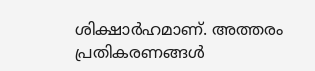ശിക്ഷാർഹമാണ്. അത്തരം പ്രതികരണങ്ങൾ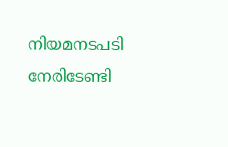നിയമനടപടി നേരിടേണ്ടി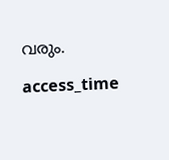വരും.

access_time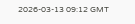2026-03-13 09:12 GMT